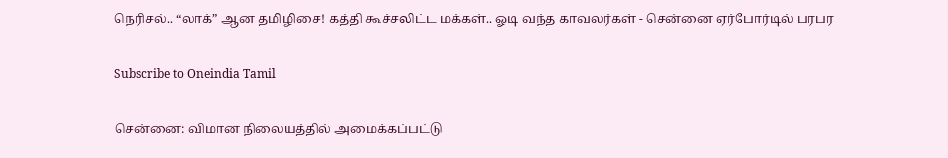நெரிசல்.. “லாக்” ஆன தமிழிசை! கத்தி கூச்சலிட்ட மக்கள்.. ஓடி வந்த காவலர்கள் - சென்னை ஏர்போர்டில் பரபர

Subscribe to Oneindia Tamil

சென்னை: விமான நிலையத்தில் அமைக்கப்பட்டு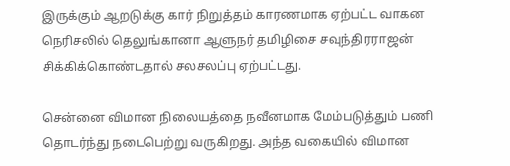இருக்கும் ஆறடுக்கு கார் நிறுத்தம் காரணமாக ஏற்பட்ட வாகன நெரிசலில் தெலுங்கானா ஆளுநர் தமிழிசை சவுந்திரராஜன் சிக்கிக்கொண்டதால் சலசலப்பு ஏற்பட்டது.

சென்னை விமான நிலையத்தை நவீனமாக மேம்படுத்தும் பணி தொடர்ந்து நடைபெற்று வருகிறது. அந்த வகையில் விமான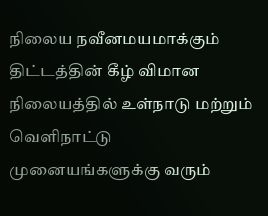நிலைய நவீனமயமாக்கும் திட்டத்தின் கீழ் விமான நிலையத்தில் உள்நாடு மற்றும் வெளிநாட்டு முனையங்களுக்கு வரும்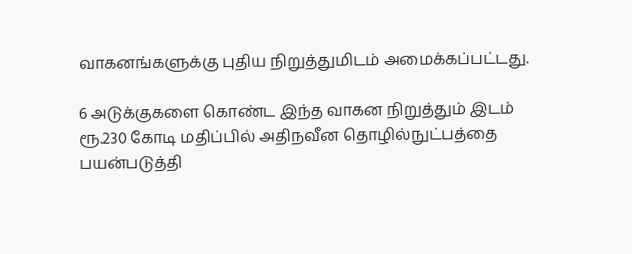வாகனங்களுக்கு புதிய நிறுத்துமிடம் அமைக்கப்பட்டது.

6 அடுக்குகளை கொண்ட இந்த வாகன நிறுத்தும் இடம் ரூ.230 கோடி மதிப்பில் அதிநவீன தொழில்நுட்பத்தை பயன்படுத்தி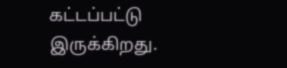கட்டப்பட்டு இருக்கிறது.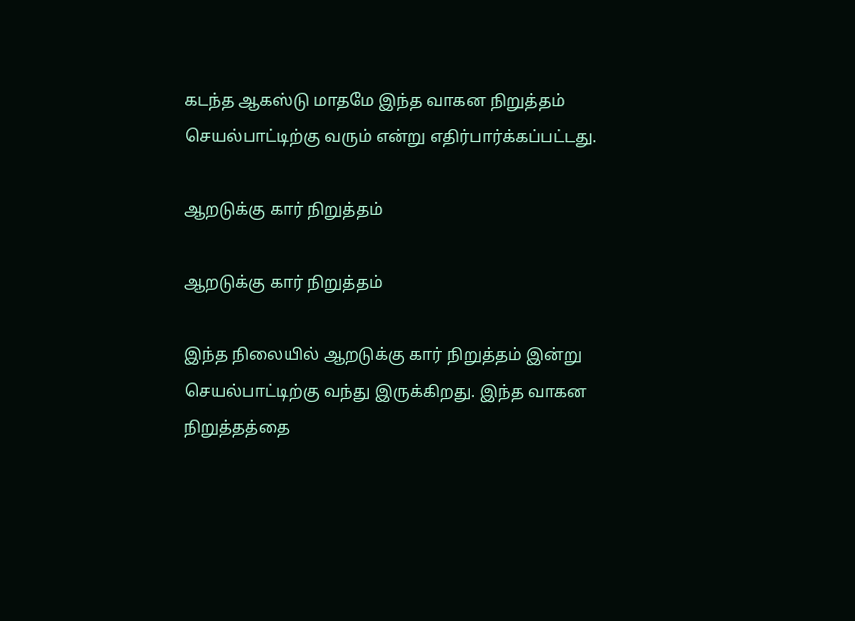கடந்த ஆகஸ்டு மாதமே இந்த வாகன நிறுத்தம் செயல்பாட்டிற்கு வரும் என்று எதிர்பார்க்கப்பட்டது.

ஆறடுக்கு கார் நிறுத்தம்

ஆறடுக்கு கார் நிறுத்தம்

இந்த நிலையில் ஆறடுக்கு கார் நிறுத்தம் இன்று செயல்பாட்டிற்கு வந்து இருக்கிறது. இந்த வாகன நிறுத்தத்தை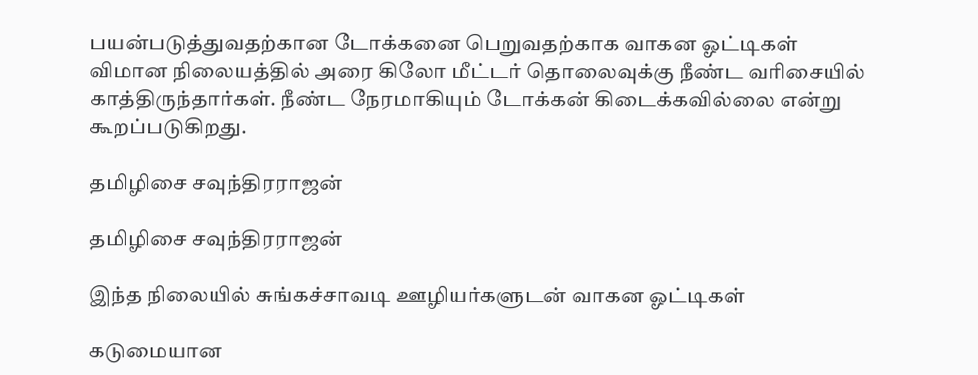பயன்படுத்துவதற்கான டோக்கனை பெறுவதற்காக வாகன ஓட்டிகள் விமான நிலையத்தில் அரை கிலோ மீட்டர் தொலைவுக்கு நீண்ட வரிசையில் காத்திருந்தார்கள். நீண்ட நேரமாகியும் டோக்கன் கிடைக்கவில்லை என்று கூறப்படுகிறது.

தமிழிசை சவுந்திரராஜன்

தமிழிசை சவுந்திரராஜன்

இந்த நிலையில் சுங்கச்சாவடி ஊழியர்களுடன் வாகன ஓட்டிகள்

கடுமையான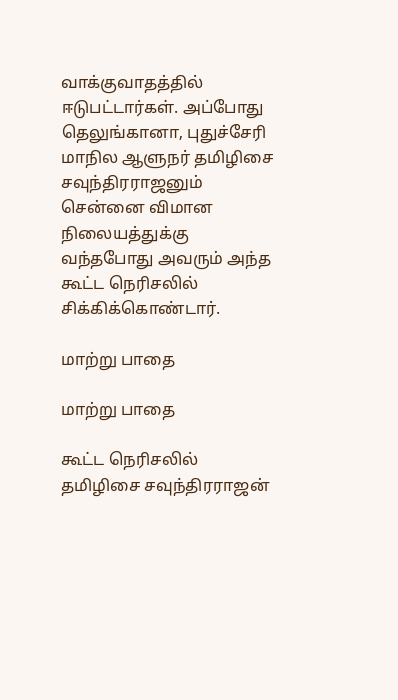வாக்குவாதத்தில் ஈடுபட்டார்கள். அப்போது தெலுங்கானா, புதுச்சேரி மாநில ஆளுநர் தமிழிசை சவுந்திரராஜனும் சென்னை விமான நிலையத்துக்கு வந்தபோது அவரும் அந்த கூட்ட நெரிசலில் சிக்கிக்கொண்டார்.

மாற்று பாதை

மாற்று பாதை

கூட்ட நெரிசலில் தமிழிசை சவுந்திரராஜன்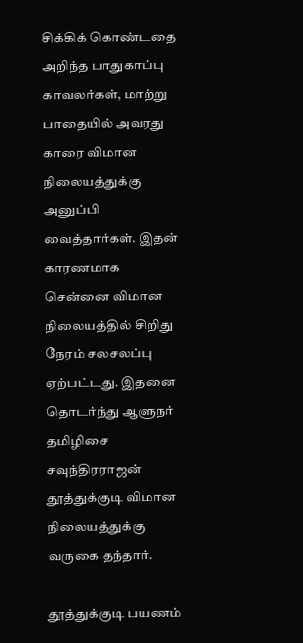சிக்கிக் கொண்டதை அறிந்த பாதுகாப்பு காவலர்கள், மாற்று பாதையில் அவரது காரை விமான நிலையத்துக்கு அனுப்பி வைத்தார்கள். இதன் காரணமாக சென்னை விமான நிலையத்தில் சிறிது நேரம் சலசலப்பு ஏற்பட்டது. இதனை தொடர்ந்து ஆளுநர் தமிழிசை சவுந்திரராஜன் தூத்துக்குடி விமான நிலையத்துக்கு வருகை தந்தார்.

தூத்துக்குடி பயணம்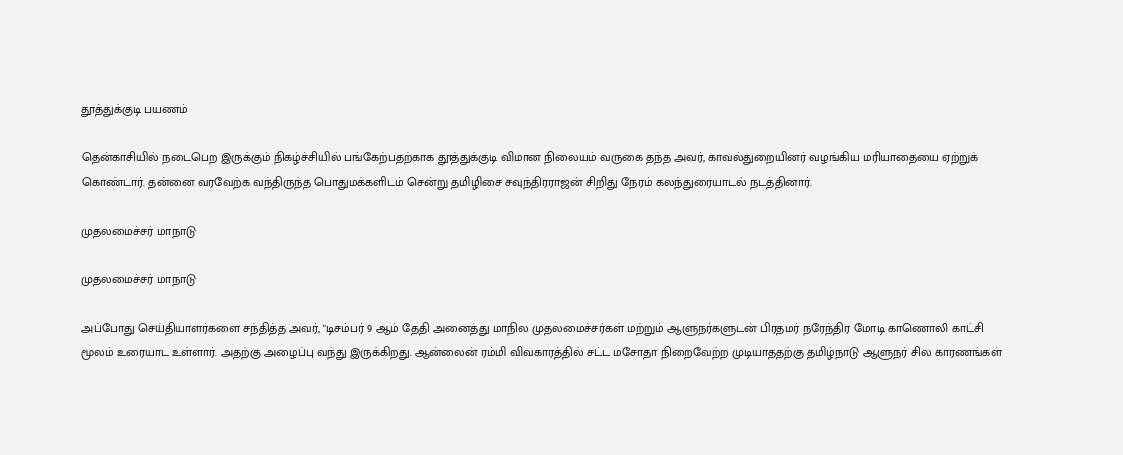தூத்துக்குடி பயணம்

தென்காசியில் நடைபெற இருக்கும் நிகழ்ச்சியில் பங்கேற்பதற்காக தூத்துக்குடி விமான நிலையம் வருகை தந்த அவர், காவல்துறையினர் வழங்கிய மரியாதையை ஏற்றுக் கொண்டார். தன்னை வரவேற்க வந்திருந்த பொதுமக்களிடம் சென்று தமிழிசை சவுந்திரராஜன் சிறிது நேரம் கலந்துரையாடல் நடத்தினார்.

முதலமைச்சர் மாநாடு

முதலமைச்சர் மாநாடு

அப்போது செய்தியாளர்களை சந்தித்த அவர், "டிசம்பர் 9 ஆம் தேதி அனைத்து மாநில முதலமைச்சர்கள் மற்றும் ஆளுநர்களுடன் பிரதமர் நரேந்திர மோடி காணொலி காட்சி மூலம் உரையாட உள்ளார். அதற்கு அழைப்பு வந்து இருக்கிறது. ஆன்லைன் ரம்மி விவகாரத்தில் சட்ட மசோதா நிறைவேற்ற முடியாததற்கு தமிழ்நாடு ஆளுநர் சில காரணங்கள்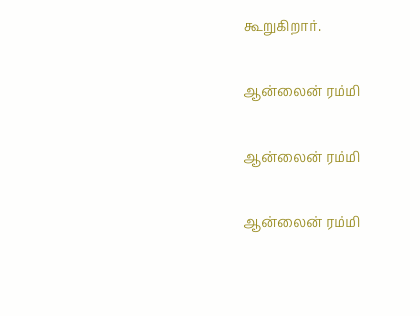கூறுகிறார்.

ஆன்லைன் ரம்மி

ஆன்லைன் ரம்மி

ஆன்லைன் ரம்மி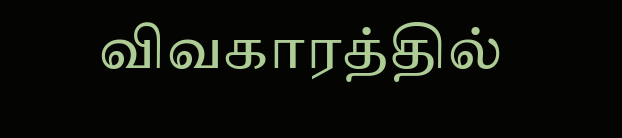விவகாரத்தில்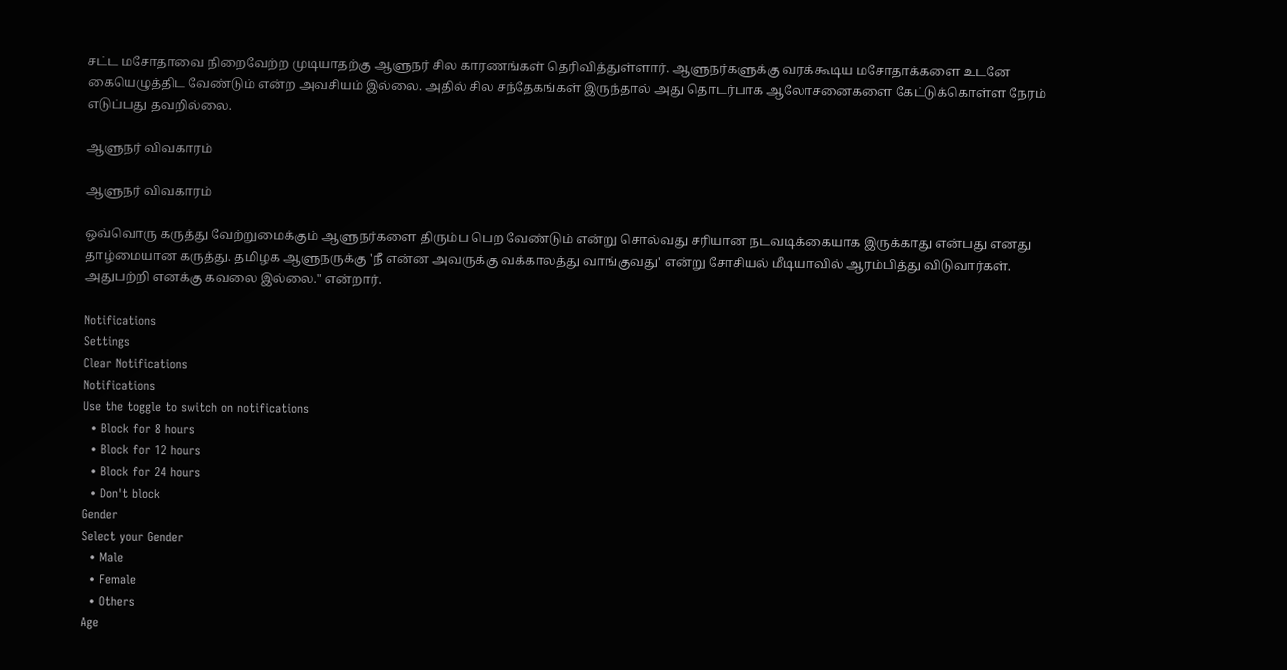சட்ட மசோதாவை நிறைவேற்ற முடியாதற்கு ஆளுநர் சில காரணங்கள் தெரிவித்துள்ளார். ஆளுநர்களுக்கு வரக்கூடிய மசோதாக்களை உடனே கையெழுத்திட வேண்டும் என்ற அவசியம் இல்லை. அதில் சில சந்தேகங்கள் இருந்தால் அது தொடர்பாக ஆலோசனைகளை கேட்டுக்கொள்ள நேரம் எடுப்பது தவறில்லை.

ஆளுநர் விவகாரம்

ஆளுநர் விவகாரம்

ஒவ்வொரு கருத்து வேற்றுமைக்கும் ஆளுநர்களை திரும்ப பெற வேண்டும் என்று சொல்வது சரியான நடவடிக்கையாக இருக்காது என்பது எனது தாழ்மையான கருத்து. தமிழக ஆளுநருக்கு 'நீ என்ன அவருக்கு வக்காலத்து வாங்குவது' என்று சோசியல் மீடியாவில் ஆரம்பித்து விடுவார்கள். அதுபற்றி எனக்கு கவலை இல்லை." என்றார்.

Notifications
Settings
Clear Notifications
Notifications
Use the toggle to switch on notifications
  • Block for 8 hours
  • Block for 12 hours
  • Block for 24 hours
  • Don't block
Gender
Select your Gender
  • Male
  • Female
  • Others
Age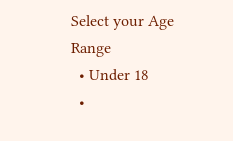Select your Age Range
  • Under 18
  •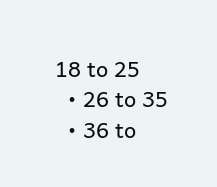18 to 25
  • 26 to 35
  • 36 to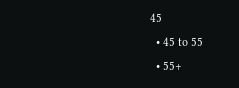45
  • 45 to 55
  • 55+